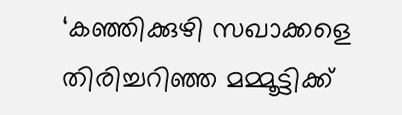‘കഞ്ഞിക്കുഴി സഖാക്കളെ തിരിച്ചറിഞ്ഞ മമ്മൂട്ടിക്ക്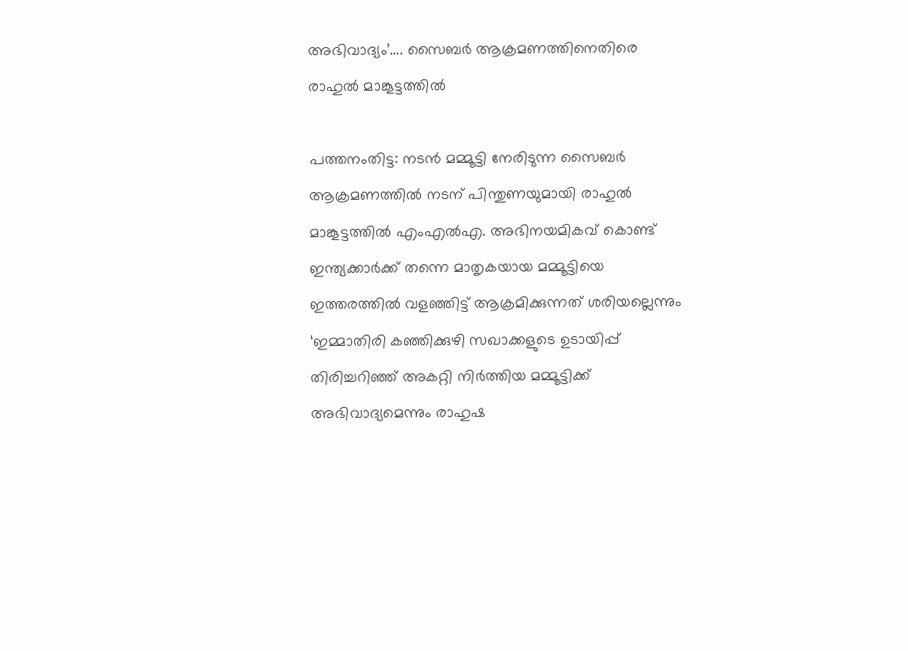അഭിവാദ്യം’…. സൈബർ ആക്രമണത്തിനെതിരെ രാഹുൽ മാങ്കൂട്ടത്തിൽ

പത്തനംതിട്ട: നടൻ മമ്മൂട്ടി നേരിടുന്ന സൈബർ ആക്രമണത്തിൽ നടന് പിന്തുണയുമായി രാഹുൽ മാങ്കൂട്ടത്തിൽ എംഎൽഎ. അഭിനയമികവ് കൊണ്ട് ഇന്ത്യക്കാർക്ക് തന്നെ മാതൃകയായ മമ്മൂട്ടിയെ ഇത്തരത്തിൽ വളഞ്ഞിട്ട് ആക്രമിക്കുന്നത് ശരിയല്ലെന്നും ‘ഇമ്മാതിരി കഞ്ഞിക്കുഴി സഖാക്കളുടെ ഉടായിപ്പ് തിരിച്ചറിഞ്ഞ് അകറ്റി നിർത്തിയ മമ്മൂട്ടിക്ക് അഭിവാദ്യമെന്നും രാഹുഷ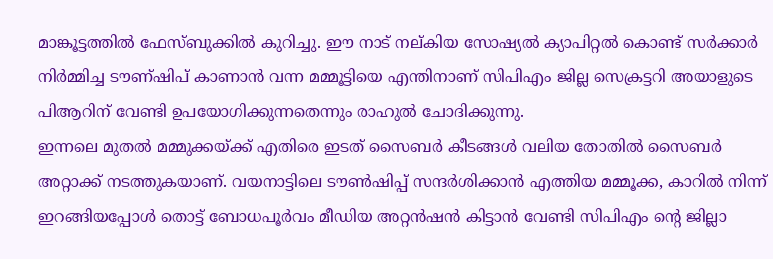മാങ്കൂട്ടത്തിൽ ഫേസ്ബുക്കിൽ കുറിച്ചു. ഈ നാട് നല്കിയ സോഷ്യൽ ക്യാപിറ്റൽ കൊണ്ട് സർക്കാർ നിർമ്മിച്ച ടൗണ്ഷിപ് കാണാൻ വന്ന മമ്മൂട്ടിയെ എന്തിനാണ് സിപിഎം ജില്ല സെക്രട്ടറി അയാളുടെ പിആറിന് വേണ്ടി ഉപയോഗിക്കുന്നതെന്നും രാഹുൽ ചോദിക്കുന്നു.
ഇന്നലെ മുതൽ മമ്മുക്കയ്ക്ക് എതിരെ ഇടത് സൈബർ കീടങ്ങൾ വലിയ തോതിൽ സൈബർ അറ്റാക്ക് നടത്തുകയാണ്. വയനാട്ടിലെ ടൗൺഷിപ്പ് സന്ദർശിക്കാൻ എത്തിയ മമ്മൂക്ക, കാറിൽ നിന്ന് ഇറങ്ങിയപ്പോൾ തൊട്ട് ബോധപൂർവം മീഡിയ അറ്റൻഷൻ കിട്ടാൻ വേണ്ടി സിപിഎം ന്റെ ജില്ലാ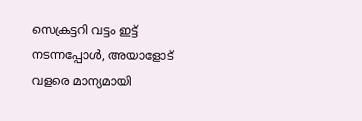സെക്രട്ടറി വട്ടം ഇട്ട് നടന്നപ്പോൾ, അയാളോട് വളരെ മാന്യമായി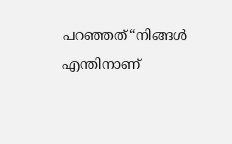പറഞ്ഞത്“നിങ്ങൾ എന്തിനാണ്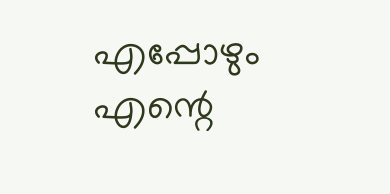എപ്പോഴും എന്റെ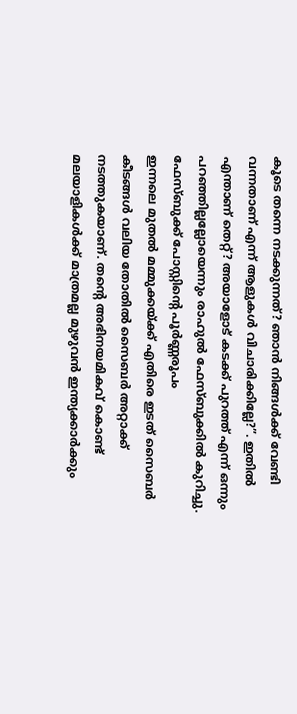കൂടെ തന്നെ നടക്കുന്നത്? ഞാൻ നിങ്ങൾക്ക് വേണ്ടി വന്നതാണ് എന്ന് ആളുകൾ വിചാരിക്കില്ലേ?”. ഇതിൽ എന്താണ് തെറ്റ്? അയാളോട് കടക്ക് പുറത്ത് എന്ന് ഒന്നും പറഞ്ഞില്ലല്ലോയെന്നും രാഹുൽ ഫേസ്ബുക്കിൽ കുറിച്ചു.
ഫേസ്ബുക്ക് പോസ്റ്റിന്റെ പൂർണ്ണരൂപം
ഇന്നലെ മുതൽ മമ്മുക്കയ്ക്ക് എതിരെ ഇടത് സൈബർ കീടങ്ങൾ വലിയ തോതിൽ സൈബർ അറ്റാക്ക് നടത്തുകയാണ്. തന്റെ അഭിനയമികവ് കൊണ്ട് മലയാളികൾക്ക് മാത്രമല്ല മുഴുവൻ ഇന്ത്യക്കാർക്കും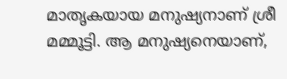മാതൃകയായ മനുഷ്യനാണ് ശ്രീ മമ്മൂട്ടി. ആ മനുഷ്യനെയാണ്,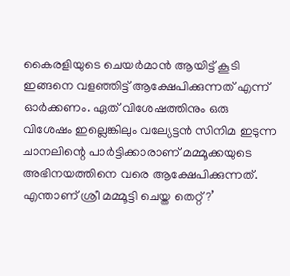കൈരളിയുടെ ചെയർമാൻ ആയിട്ട് കൂടി ഇങ്ങനെ വളഞ്ഞിട്ട് ആക്ഷേപിക്കുന്നത് എന്ന് ഓർക്കണം. ഏത് വിശേഷത്തിനും ഒരു വിശേഷം ഇല്ലെങ്കിലും വല്യേട്ടൻ സിനിമ ഇടുന്ന ചാനലിന്റെ പാർട്ടിക്കാരാണ് മമ്മൂക്കയുടെ അഭിനയത്തിനെ വരെ ആക്ഷേപിക്കുന്നത്.
എന്താണ് ശ്രീ മമ്മൂട്ടി ചെയ്ത തെറ്റ്?’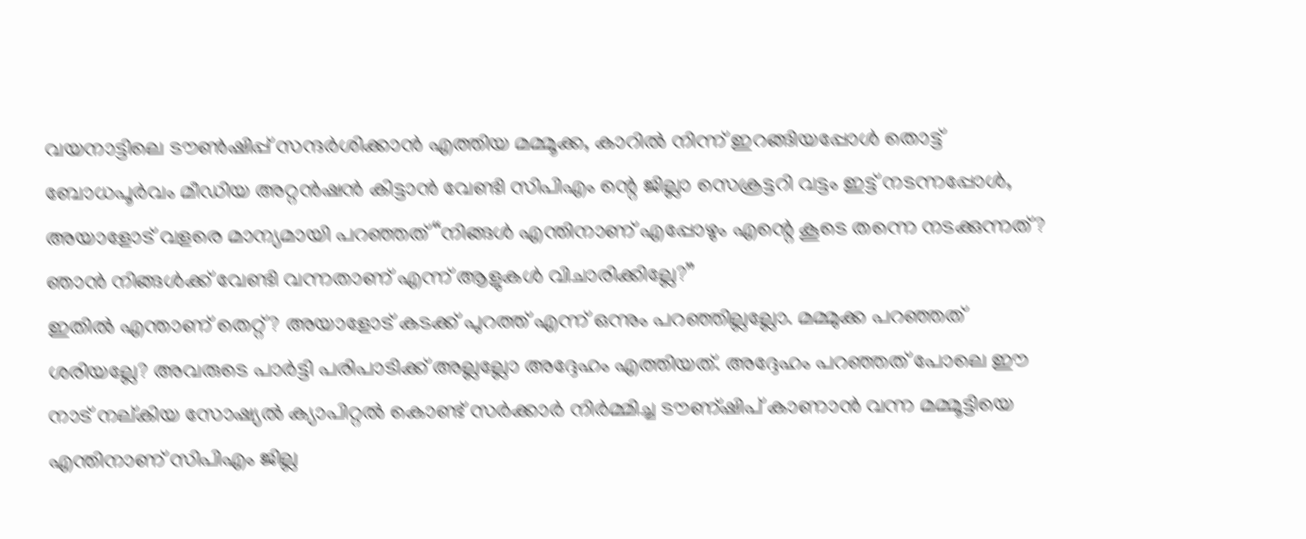വയനാട്ടിലെ ടൗൺഷിപ്പ് സന്ദർശിക്കാൻ എത്തിയ മമ്മൂക്ക, കാറിൽ നിന്ന് ഇറങ്ങിയപ്പോൾ തൊട്ട് ബോധപൂർവം മീഡിയ അറ്റൻഷൻ കിട്ടാൻ വേണ്ടി സിപിഎം ന്റെ ജില്ലാ സെക്രട്ടറി വട്ടം ഇട്ട് നടന്നപ്പോൾ, അയാളോട് വളരെ മാന്യമായി പറഞ്ഞത്“നിങ്ങൾ എന്തിനാണ് എപ്പോഴും എന്റെ കൂടെ തന്നെ നടക്കുന്നത്? ഞാൻ നിങ്ങൾക്ക് വേണ്ടി വന്നതാണ് എന്ന് ആളുകൾ വിചാരിക്കില്ലേ?”
ഇതിൽ എന്താണ് തെറ്റ്? അയാളോട് കടക്ക് പുറത്ത് എന്ന് ഒന്നും പറഞ്ഞില്ലല്ലോ. മമ്മുക്ക പറഞ്ഞത് ശരിയല്ലേ? അവരുടെ പാർട്ടി പരിപാടിക്ക് അല്ലല്ലോ അദ്ദേഹം എത്തിയത്. അദ്ദേഹം പറഞ്ഞത് പോലെ ഈ നാട് നല്കിയ സോഷ്യൽ ക്യാപിറ്റൽ കൊണ്ട് സർക്കാർ നിർമ്മിച്ച ടൗണ്ഷിപ് കാണാൻ വന്ന മമ്മൂട്ടിയെ എന്തിനാണ് സിപിഎം ജില്ല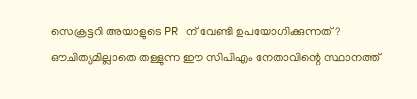സെക്രട്ടറി അയാളുടെ PR ന് വേണ്ടി ഉപയോഗിക്കുന്നത്?
ഔചിത്യമില്ലാതെ തള്ളുന്ന ഈ സിപിഎം നേതാവിന്റെ സ്ഥാനത്ത്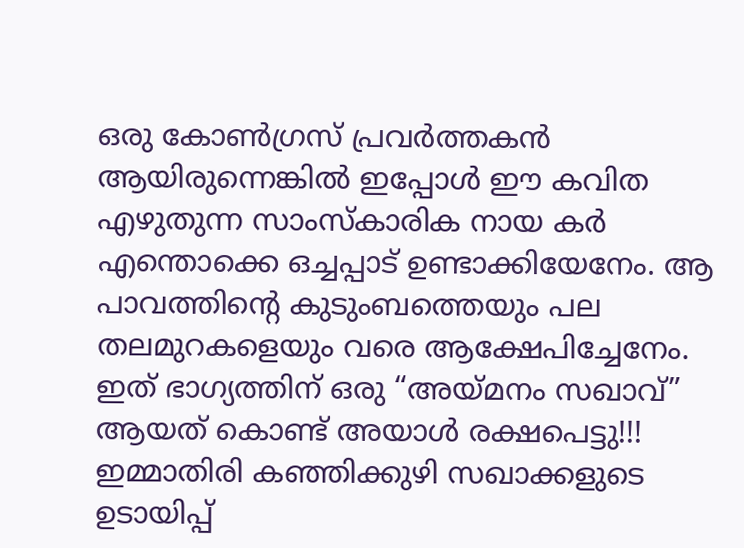ഒരു കോൺഗ്രസ് പ്രവർത്തകൻ ആയിരുന്നെങ്കിൽ ഇപ്പോൾ ഈ കവിത എഴുതുന്ന സാംസ്കാരിക നായ കർ എന്തൊക്കെ ഒച്ചപ്പാട് ഉണ്ടാക്കിയേനേം. ആ പാവത്തിന്റെ കുടുംബത്തെയും പല തലമുറകളെയും വരെ ആക്ഷേപിച്ചേനേം. ഇത് ഭാഗ്യത്തിന് ഒരു “അയ്മനം സഖാവ്” ആയത് കൊണ്ട് അയാൾ രക്ഷപെട്ടു!!! ഇമ്മാതിരി കഞ്ഞിക്കുഴി സഖാക്കളുടെ ഉടായിപ്പ്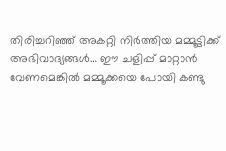തിരിച്ചറിഞ്ഞ് അകറ്റി നിർത്തിയ മമ്മൂട്ടിക്ക് അഭിവാദ്യങ്ങൾ… ഈ ചളിപ്പ് മാറ്റാൻ വേണമെങ്കിൽ മമ്മൂക്കയെ പോയി കണ്ടു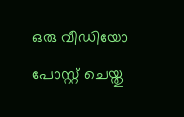ഒരു വീഡിയോ പോസ്റ്റ് ചെയ്തു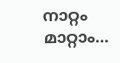നാറ്റം മാറ്റാം…